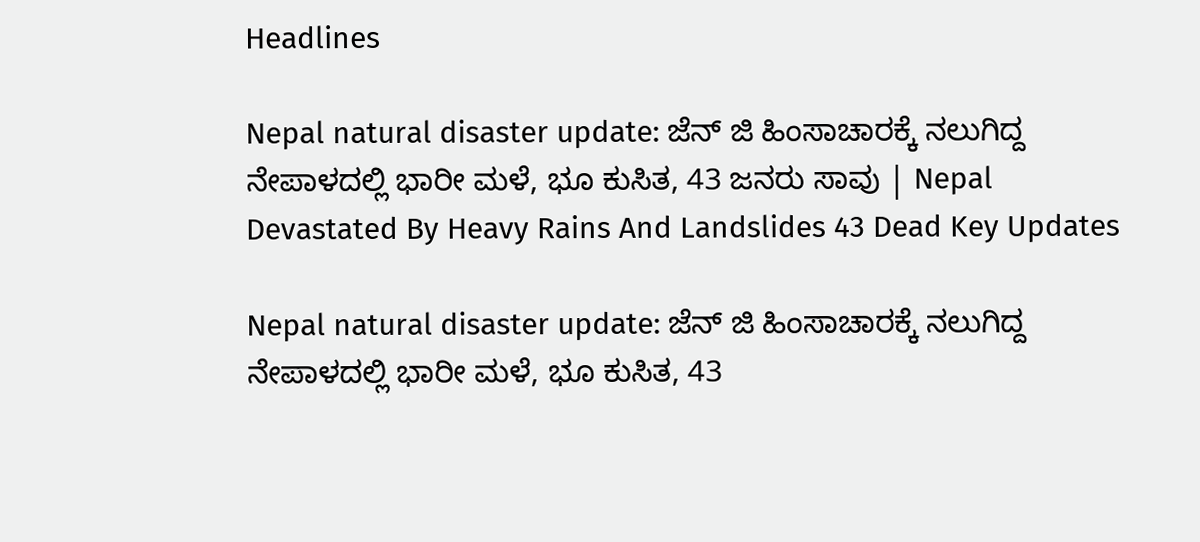Headlines

Nepal natural disaster update: ಜೆನ್ ಜಿ ಹಿಂಸಾಚಾರಕ್ಕೆ ನಲುಗಿದ್ದ ನೇಪಾಳದಲ್ಲಿ ಭಾರೀ ಮಳೆ, ಭೂ ಕುಸಿತ, 43 ಜನರು ಸಾವು | Nepal Devastated By Heavy Rains And Landslides 43 Dead Key Updates

Nepal natural disaster update: ಜೆನ್ ಜಿ ಹಿಂಸಾಚಾರಕ್ಕೆ ನಲುಗಿದ್ದ ನೇಪಾಳದಲ್ಲಿ ಭಾರೀ ಮಳೆ, ಭೂ ಕುಸಿತ, 43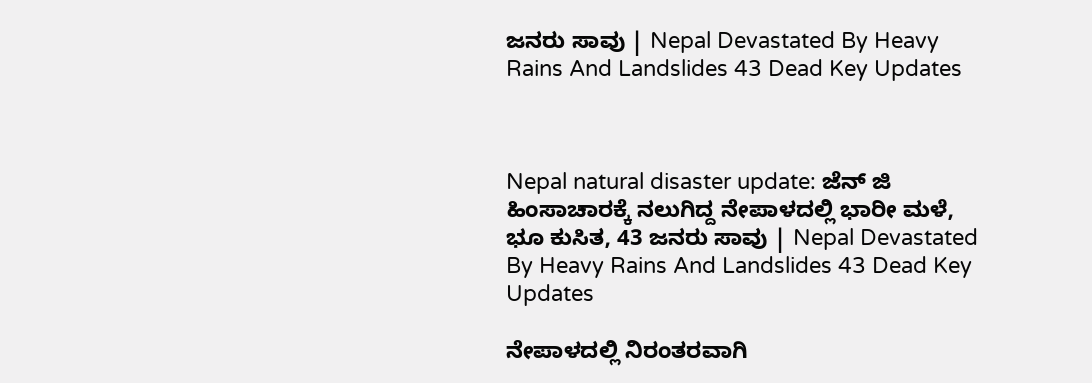ಜನರು ಸಾವು | Nepal Devastated By Heavy Rains And Landslides 43 Dead Key Updates



Nepal natural disaster update: ಜೆನ್ ಜಿ ಹಿಂಸಾಚಾರಕ್ಕೆ ನಲುಗಿದ್ದ ನೇಪಾಳದಲ್ಲಿ ಭಾರೀ ಮಳೆ, ಭೂ ಕುಸಿತ, 43 ಜನರು ಸಾವು | Nepal Devastated By Heavy Rains And Landslides 43 Dead Key Updates

ನೇಪಾಳದಲ್ಲಿ ನಿರಂತರವಾಗಿ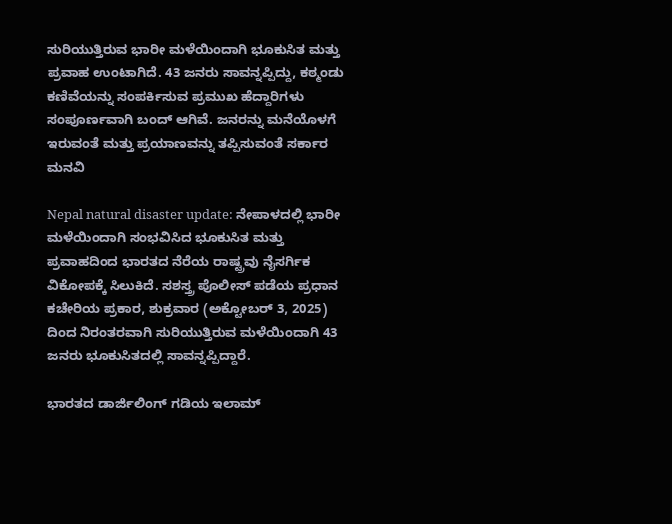ಸುರಿಯುತ್ತಿರುವ ಭಾರೀ ಮಳೆಯಿಂದಾಗಿ ಭೂಕುಸಿತ ಮತ್ತು ಪ್ರವಾಹ ಉಂಟಾಗಿದೆ. 43 ಜನರು ಸಾವನ್ನಪ್ಪಿದ್ದು, ಕಠ್ಮಂಡು ಕಣಿವೆಯನ್ನು ಸಂಪರ್ಕಿಸುವ ಪ್ರಮುಖ ಹೆದ್ದಾರಿಗಳು ಸಂಪೂರ್ಣವಾಗಿ ಬಂದ್ ಆಗಿವೆ. ಜನರನ್ನು ಮನೆಯೊಳಗೆ ಇರುವಂತೆ ಮತ್ತು ಪ್ರಯಾಣವನ್ನು ತಪ್ಪಿಸುವಂತೆ ಸರ್ಕಾರ ಮನವಿ

Nepal natural disaster update: ನೇಪಾಳದಲ್ಲಿ ಭಾರೀ ಮಳೆಯಿಂದಾಗಿ ಸಂಭವಿಸಿದ ಭೂಕುಸಿತ ಮತ್ತು ಪ್ರವಾಹದಿಂದ ಭಾರತದ ನೆರೆಯ ರಾಷ್ಟ್ರವು ನೈಸರ್ಗಿಕ ವಿಕೋಪಕ್ಕೆ ಸಿಲುಕಿದೆ. ಸಶಸ್ತ್ರ ಪೊಲೀಸ್ ಪಡೆಯ ಪ್ರಧಾನ ಕಚೇರಿಯ ಪ್ರಕಾರ, ಶುಕ್ರವಾರ (ಅಕ್ಟೋಬರ್ 3, 2025) ದಿಂದ ನಿರಂತರವಾಗಿ ಸುರಿಯುತ್ತಿರುವ ಮಳೆಯಿಂದಾಗಿ 43 ಜನರು ಭೂಕುಸಿತದಲ್ಲಿ ಸಾವನ್ನಪ್ಪಿದ್ದಾರೆ.

ಭಾರತದ ಡಾರ್ಜಿಲಿಂಗ್ ಗಡಿಯ ಇಲಾಮ್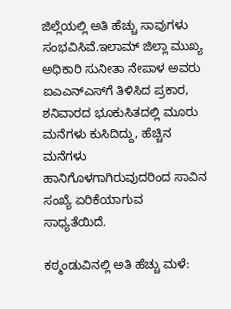ಜಿಲ್ಲೆಯಲ್ಲಿ ಅತಿ ಹೆಚ್ಚು ಸಾವುಗಳು ಸಂಭವಿಸಿವೆ.ಇಲಾಮ್ ಜಿಲ್ಲಾ ಮುಖ್ಯ ಅಧಿಕಾರಿ ಸುನೀತಾ ನೇಪಾಳ ಅವರು ಐಎಎನ್‌ಎಸ್‌ಗೆ ತಿಳಿಸಿದ ಪ್ರಕಾರ, ಶನಿವಾರದ ಭೂಕುಸಿತದಲ್ಲಿ ಮೂರು ಮನೆಗಳು ಕುಸಿದಿದ್ದು, ಹೆಚ್ಚಿನ ಮನೆಗಳು ಹಾನಿಗೊಳಗಾಗಿರುವುದರಿಂದ ಸಾವಿನ ಸಂಖ್ಯೆ ಏರಿಕೆಯಾಗುವ ಸಾಧ್ಯತೆಯಿದೆ.

ಕಠ್ಮಂಡುವಿನಲ್ಲಿ ಅತಿ ಹೆಚ್ಚು ಮಳೆ: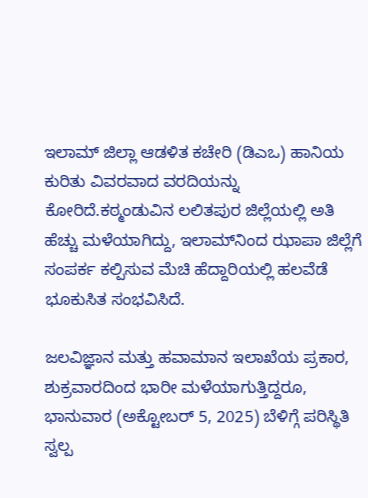ಇಲಾಮ್ ಜಿಲ್ಲಾ ಆಡಳಿತ ಕಚೇರಿ (ಡಿಎಒ) ಹಾನಿಯ ಕುರಿತು ವಿವರವಾದ ವರದಿಯನ್ನು ಕೋರಿದೆ.ಕಠ್ಮಂಡುವಿನ ಲಲಿತಪುರ ಜಿಲ್ಲೆಯಲ್ಲಿ ಅತಿ ಹೆಚ್ಚು ಮಳೆಯಾಗಿದ್ದು, ಇಲಾಮ್‌ನಿಂದ ಝಾಪಾ ಜಿಲ್ಲೆಗೆ ಸಂಪರ್ಕ ಕಲ್ಪಿಸುವ ಮೆಚಿ ಹೆದ್ದಾರಿಯಲ್ಲಿ ಹಲವೆಡೆ ಭೂಕುಸಿತ ಸಂಭವಿಸಿದೆ.

ಜಲವಿಜ್ಞಾನ ಮತ್ತು ಹವಾಮಾನ ಇಲಾಖೆಯ ಪ್ರಕಾರ, ಶುಕ್ರವಾರದಿಂದ ಭಾರೀ ಮಳೆಯಾಗುತ್ತಿದ್ದರೂ, ಭಾನುವಾರ (ಅಕ್ಟೋಬರ್ 5, 2025) ಬೆಳಿಗ್ಗೆ ಪರಿಸ್ಥಿತಿ ಸ್ವಲ್ಪ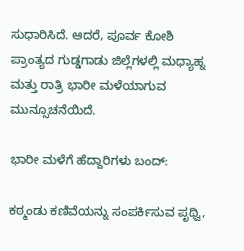ಸುಧಾರಿಸಿದೆ. ಆದರೆ, ಪೂರ್ವ ಕೋಶಿ ಪ್ರಾಂತ್ಯದ ಗುಡ್ಡಗಾಡು ಜಿಲ್ಲೆಗಳಲ್ಲಿ ಮಧ್ಯಾಹ್ನ ಮತ್ತು ರಾತ್ರಿ ಭಾರೀ ಮಳೆಯಾಗುವ ಮುನ್ಸೂಚನೆಯಿದೆ.

ಭಾರೀ ಮಳೆಗೆ ಹೆದ್ದಾರಿಗಳು ಬಂದ್:

ಕಠ್ಮಂಡು ಕಣಿವೆಯನ್ನು ಸಂಪರ್ಕಿಸುವ ಪೃಥ್ವಿ,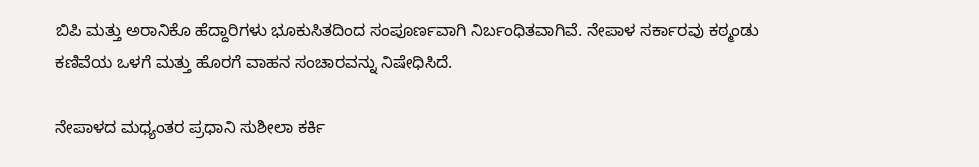ಬಿಪಿ ಮತ್ತು ಅರಾನಿಕೊ ಹೆದ್ದಾರಿಗಳು ಭೂಕುಸಿತದಿಂದ ಸಂಪೂರ್ಣವಾಗಿ ನಿರ್ಬಂಧಿತವಾಗಿವೆ. ನೇಪಾಳ ಸರ್ಕಾರವು ಕಠ್ಮಂಡು ಕಣಿವೆಯ ಒಳಗೆ ಮತ್ತು ಹೊರಗೆ ವಾಹನ ಸಂಚಾರವನ್ನು ನಿಷೇಧಿಸಿದೆ.

ನೇಪಾಳದ ಮಧ್ಯಂತರ ಪ್ರಧಾನಿ ಸುಶೀಲಾ ಕರ್ಕಿ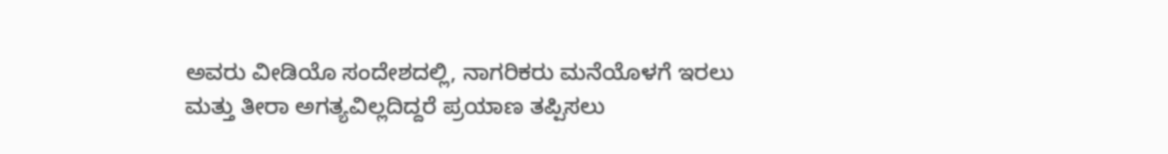ಅವರು ವೀಡಿಯೊ ಸಂದೇಶದಲ್ಲಿ, ನಾಗರಿಕರು ಮನೆಯೊಳಗೆ ಇರಲು ಮತ್ತು ತೀರಾ ಅಗತ್ಯವಿಲ್ಲದಿದ್ದರೆ ಪ್ರಯಾಣ ತಪ್ಪಿಸಲು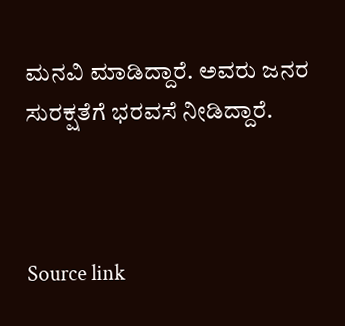ಮನವಿ ಮಾಡಿದ್ದಾರೆ. ಅವರು ಜನರ ಸುರಕ್ಷತೆಗೆ ಭರವಸೆ ನೀಡಿದ್ದಾರೆ.



Source link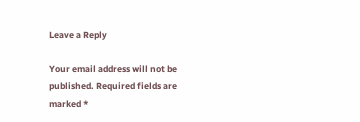Leave a Reply

Your email address will not be published. Required fields are marked *